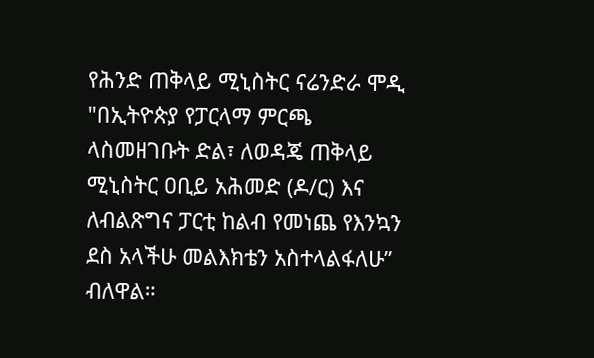የሕንድ ጠቅላይ ሚኒስትር ናሬንድራ ሞዲ "በኢትዮጵያ የፓርላማ ምርጫ ላስመዘገቡት ድል፣ ለወዳጄ ጠቅላይ ሚኒስትር ዐቢይ አሕመድ (ዶ/ር) እና ለብልጽግና ፓርቲ ከልብ የመነጨ የእንኳን ደስ አላችሁ መልእክቴን አስተላልፋለሁ” ብለዋል።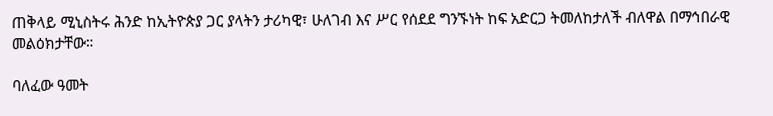ጠቅላይ ሚኒስትሩ ሕንድ ከኢትዮጵያ ጋር ያላትን ታሪካዊ፣ ሁለገብ እና ሥር የሰደደ ግንኙነት ከፍ አድርጋ ትመለከታለች ብለዋል በማኅበራዊ መልዕክታቸው።

ባለፈው ዓመት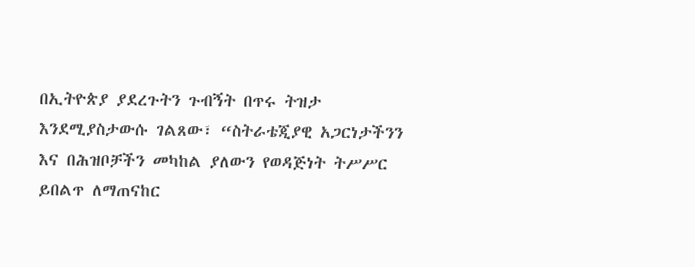በኢትዮጵያ ያደረጉትን ጉብኝት በጥሩ ትዝታ እንደሚያስታውሱ ገልጸው፣ “ስትራቴጂያዊ አጋርነታችንን እና በሕዝቦቻችን መካከል ያለውን የወዳጅነት ትሥሥር ይበልጥ ለማጠናከር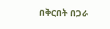በቅርበት በጋራ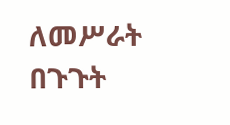ለመሥራት በጉጉት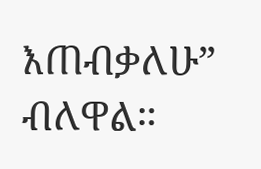እጠብቃለሁ” ብለዋል።